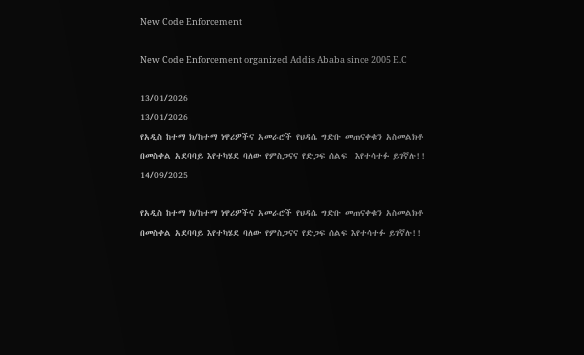New Code Enforcement

New Code Enforcement organized Addis Ababa since 2005 E.C

13/01/2026
13/01/2026
የአዲስ ከተማ ክ/ከተማ ነዋሪዎችና አመራሮች የህዳሴ ግድቡ መጠናቀቁን አስመልክቶ በመስቀል አደባባይ እየተካሄደ ባለው የምስጋናና የድጋፍ ሰልፍ  እየተሳተፉ ይገኛሉ!!
14/09/2025

የአዲስ ከተማ ክ/ከተማ ነዋሪዎችና አመራሮች የህዳሴ ግድቡ መጠናቀቁን አስመልክቶ በመስቀል አደባባይ እየተካሄደ ባለው የምስጋናና የድጋፍ ሰልፍ እየተሳተፉ ይገኛሉ!!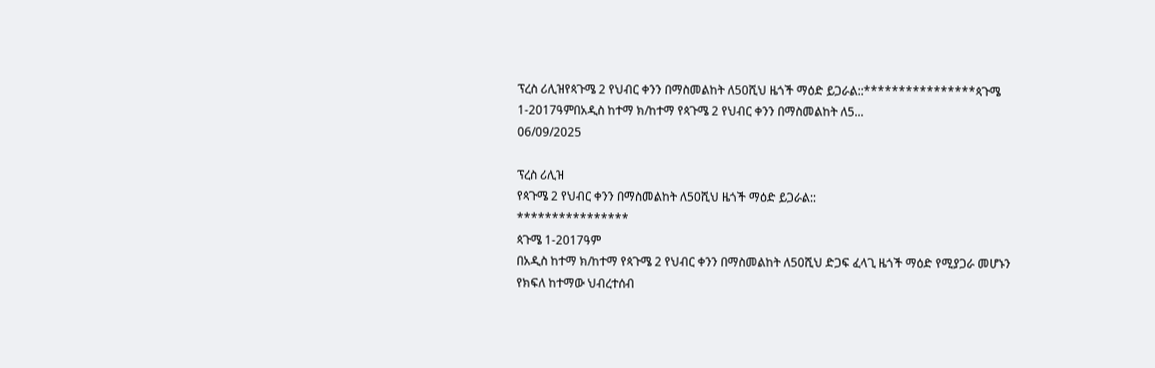ፕረስ ሪሊዝየጳጉሜ 2 የህብር ቀንን በማስመልከት ለ50ሺህ ዜጎች ማዕድ ይጋራል::****************ጳጉሜ 1-2017ዓምበአዲስ ከተማ ክ/ከተማ የጳጉሜ 2 የህብር ቀንን በማስመልከት ለ5...
06/09/2025

ፕረስ ሪሊዝ
የጳጉሜ 2 የህብር ቀንን በማስመልከት ለ50ሺህ ዜጎች ማዕድ ይጋራል::
****************
ጳጉሜ 1-2017ዓም
በአዲስ ከተማ ክ/ከተማ የጳጉሜ 2 የህብር ቀንን በማስመልከት ለ50ሺህ ድጋፍ ፈላጊ ዜጎች ማዕድ የሚያጋራ መሆኑን የክፍለ ከተማው ህብረተሰብ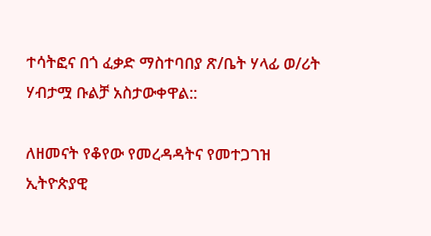ተሳትፎና በጎ ፈቃድ ማስተባበያ ጽ/ቤት ሃላፊ ወ/ሪት ሃብታሟ ቡልቻ አስታውቀዋል::

ለዘመናት የቆየው የመረዳዳትና የመተጋገዝ ኢትዮጵያዊ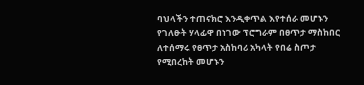ባህላችን ተጠናክሮ እንዲቀጥል እየተሰራ መሆኑን የገለፁት ሃላፊዋ በነገው ፕሮግራም በፀጥታ ማስከበር ለተሰማሩ የፀጥታ አስከባሪ አካላት የበሬ ስጦታ የሚበረከት መሆኑን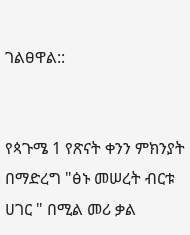ገልፀዋል::


የጳጉሜ 1 የጽናት ቀንን ምክንያት በማድረግ "ፅኑ መሠረት ብርቱ ሀገር " በሚል መሪ ቃል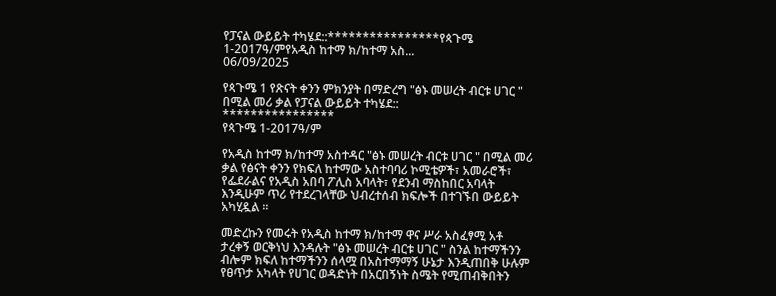የፓናል ውይይት ተካሄደ::****************የጳጉሜ 1-2017ዓ/ምየአዲስ ከተማ ክ/ከተማ አስ...
06/09/2025

የጳጉሜ 1 የጽናት ቀንን ምክንያት በማድረግ "ፅኑ መሠረት ብርቱ ሀገር " በሚል መሪ ቃል የፓናል ውይይት ተካሄደ::
****************
የጳጉሜ 1-2017ዓ/ም

የአዲስ ከተማ ክ/ከተማ አስተዳር "ፅኑ መሠረት ብርቱ ሀገር " በሚል መሪ ቃል የፅናት ቀንን የክፍለ ከተማው አስተባባሪ ኮሚቴዎች፣ አመራሮች፣ የፌደራልና የአዲስ አበባ ፖሊስ አባላት፣ የደንብ ማስከበር አባላት እንዲሁም ጥሪ የተደረገላቸው ህብረተሰብ ክፍሎች በተገኙበ ውይይት አካሂዷል ።

መድረኩን የመሩት የአዲስ ከተማ ክ/ከተማ ዋና ሥራ አስፈፃሚ አቶ ታረቀኝ ወርቅነህ እንዳሉት "ፅኑ መሠረት ብርቱ ሀገር " ስንል ከተማችንን ብሎም ክፍለ ከተማችንን ሰላሟ በአስተማማኝ ሁኔታ እንዲጠበቅ ሁሉም የፀጥታ አካላት የሀገር ወዳድነት በአርበኝነት ስሜት የሚጠብቅበትን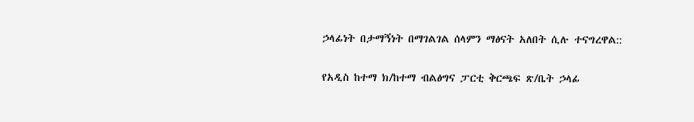ኃላፊነት በታማኝነት በማገልገል ሰላምን ማፅናት አለበት ሲሉ ተናግረዋል::

የአዲስ ከተማ ክ/ከተማ ብልፅግና ፓርቲ ቅርጫፍ ጽ/ቤት ኃላፊ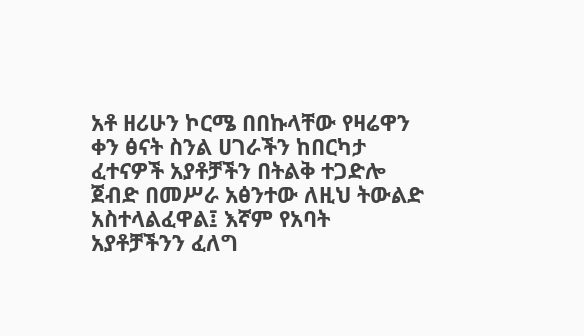አቶ ዘሪሁን ኮርሜ በበኩላቸው የዛሬዋን ቀን ፅናት ስንል ሀገራችን ከበርካታ ፈተናዎች አያቶቻችን በትልቅ ተጋድሎ ጀብድ በመሥራ አፅንተው ለዚህ ትውልድ አስተላልፈዋል፤ እኛም የአባት አያቶቻችንን ፈለግ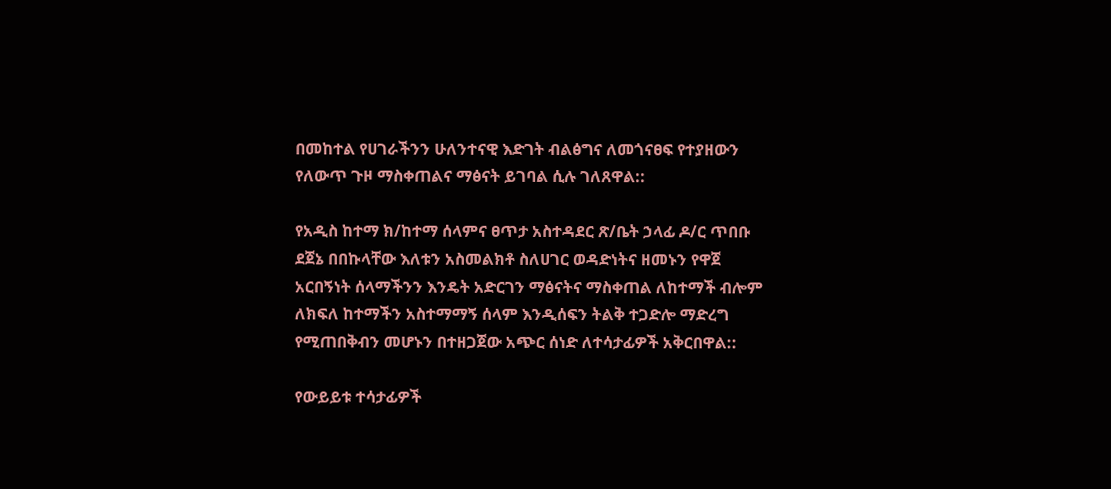በመከተል የሀገራችንን ሁለንተናዊ እድገት ብልፅግና ለመጎናፀፍ የተያዘውን የለውጥ ጉዞ ማስቀጠልና ማፅናት ይገባል ሲሉ ገለጸዋል::

የአዲስ ከተማ ክ/ከተማ ሰላምና ፀጥታ አስተዳደር ጽ/ቤት ኃላፊ ዶ/ር ጥበቡ ደጀኔ በበኩላቸው እለቱን አስመልክቶ ስለሀገር ወዳድነትና ዘመኑን የዋጀ አርበኝነት ሰላማችንን እንዴት አድርገን ማፅናትና ማስቀጠል ለከተማች ብሎም ለክፍለ ከተማችን አስተማማኝ ሰላም እንዲሰፍን ትልቅ ተጋድሎ ማድረግ የሚጠበቅብን መሆኑን በተዘጋጀው አጭር ሰነድ ለተሳታፊዎች አቅርበዋል::

የውይይቱ ተሳታፊዎች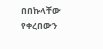በበኩላቸው የቀረበውን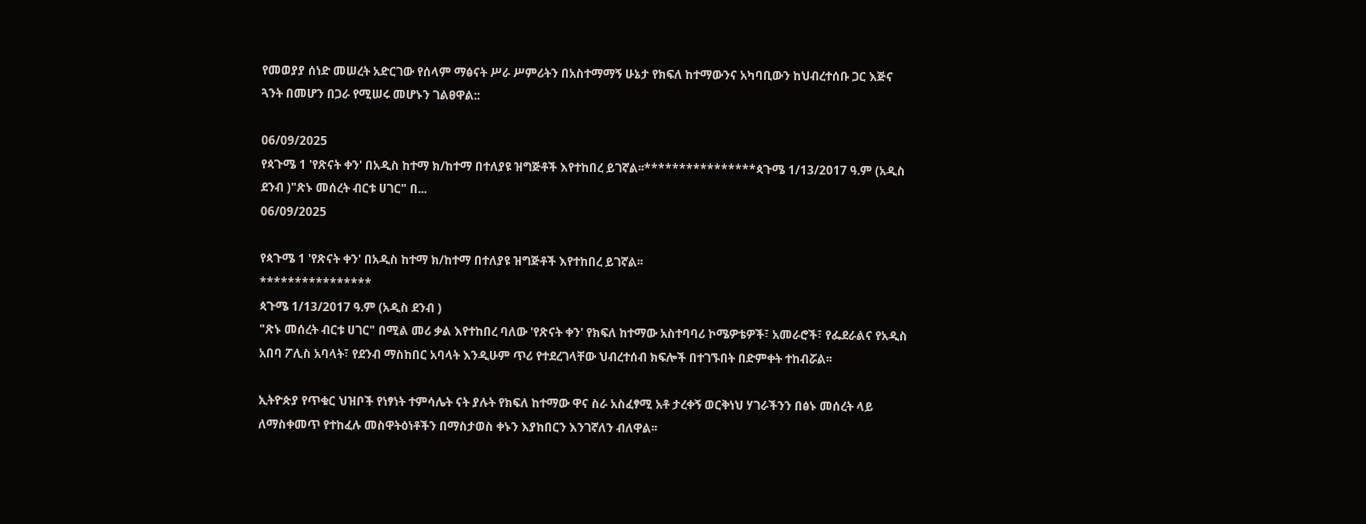የመወያያ ሰነድ መሠረት አድርገው የሰላም ማፅናት ሥራ ሥምሪትን በአስተማማኝ ሁኔታ የክፍለ ከተማውንና አካባቢውን ከህብረተሰቡ ጋር እጅና ጓንት በመሆን በጋራ የሚሠሩ መሆኑን ገልፀዋል::

06/09/2025
የጳጉሜ 1 'የጽናት ቀን' በአዲስ ከተማ ክ/ከተማ በተለያዩ ዝግጅቶች እየተከበረ ይገኛል፡፡****************ጳጉሜ 1/13/2017 ዓ.ም (አዲስ ደንብ )"ጽኑ መሰረት ብርቱ ሀገር" በ...
06/09/2025

የጳጉሜ 1 'የጽናት ቀን' በአዲስ ከተማ ክ/ከተማ በተለያዩ ዝግጅቶች እየተከበረ ይገኛል፡፡
****************
ጳጉሜ 1/13/2017 ዓ.ም (አዲስ ደንብ )
"ጽኑ መሰረት ብርቱ ሀገር" በሚል መሪ ቃል እየተከበረ ባለው 'የጽናት ቀን' የክፍለ ከተማው አስተባባሪ ኮሜዎቴዎች፣ አመራሮች፣ የፌደራልና የአዲስ አበባ ፖሊስ አባላት፣ የደንብ ማስከበር አባላት እንዲሁም ጥሪ የተደረገላቸው ህብረተሰብ ክፍሎች በተገኙበት በድምቀት ተከብሯል፡፡

ኢትዮጵያ የጥቁር ህዝቦች የነፃነት ተምሳሌት ናት ያሉት የክፍለ ከተማው ዋና ስራ አስፈፃሚ አቶ ታረቀኝ ወርቅነህ ሃገራችንን በፅኑ መሰረት ላይ ለማስቀመጥ የተከፈሉ መስዋትዕነቶችን በማስታወስ ቀኑን እያከበርን እንገኛለን ብለዋል፡፡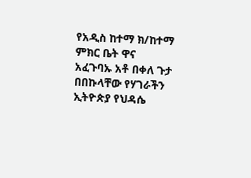የአዲስ ከተማ ክ/ከተማ ምክር ቤት ዋና አፈጉባኡ አቶ በቀለ ጉታ በበኩላቸው የሃገራችን ኢትዮጵያ የህዳሴ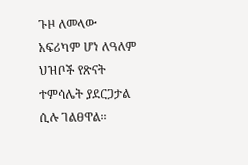ጉዞ ለመላው አፍሪካም ሆነ ለዓለም ህዝቦች የጽናት ተምሳሌት ያደርጋታል ሲሉ ገልፀዋል፡፡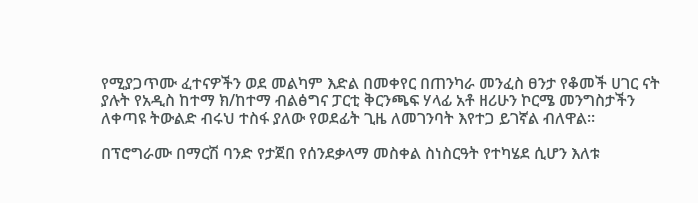የሚያጋጥሙ ፈተናዎችን ወደ መልካም እድል በመቀየር በጠንካራ መንፈስ ፀንታ የቆመች ሀገር ናት ያሉት የአዲስ ከተማ ክ/ከተማ ብልፅግና ፓርቲ ቅርንጫፍ ሃላፊ አቶ ዘሪሁን ኮርሜ መንግስታችን ለቀጣዩ ትውልድ ብሩህ ተስፋ ያለው የወደፊት ጊዜ ለመገንባት እየተጋ ይገኛል ብለዋል፡፡

በፕሮግራሙ በማርሽ ባንድ የታጀበ የሰንደቃላማ መስቀል ስነስርዓት የተካሄደ ሲሆን እለቱ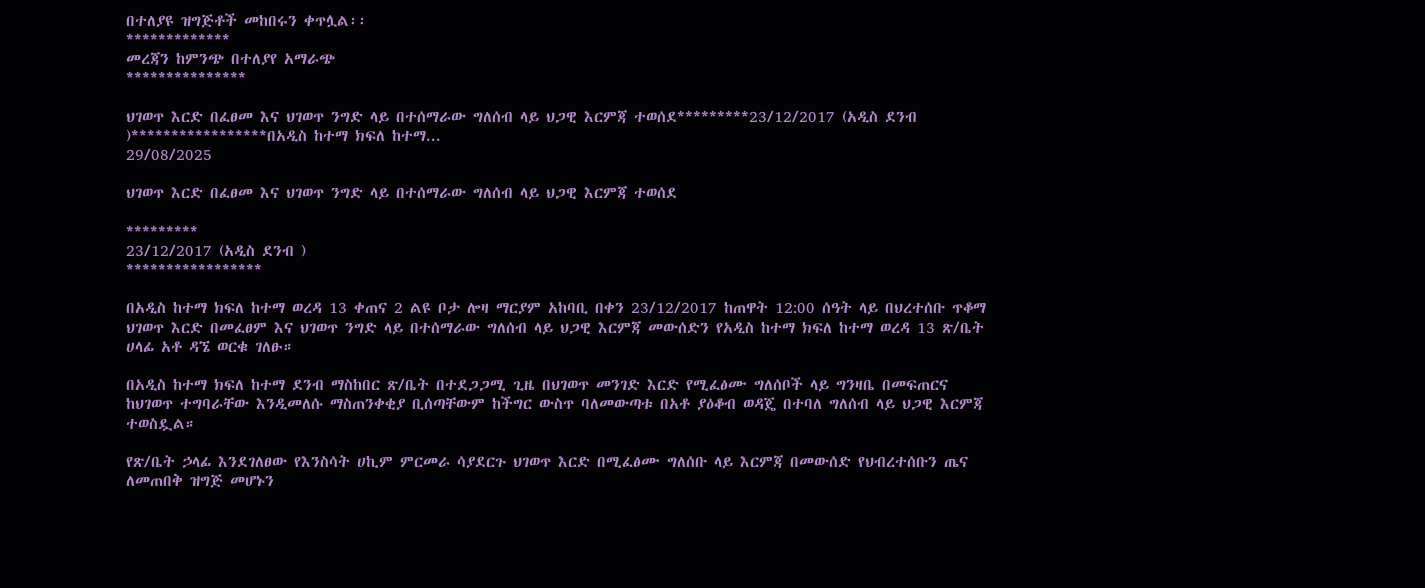በተለያዩ ዝግጅቶች መከበሩን ቀጥሏል፡፡
*************
መረጃን ከምንጭ በተለያየ አማራጭ
***************

ህገወጥ እርድ በፈፀመ እና ህገወጥ ንግድ ላይ በተሰማራው ግለሰብ ላይ ህጋዊ እርምጃ ተወሰደ*********23/12/2017 (አዲስ ደንብ )*****************በአዲስ ከተማ ክፍለ ከተማ...
29/08/2025

ህገወጥ እርድ በፈፀመ እና ህገወጥ ንግድ ላይ በተሰማራው ግለሰብ ላይ ህጋዊ እርምጃ ተወሰደ

*********
23/12/2017 (አዲስ ደንብ )
*****************

በአዲስ ከተማ ክፍለ ከተማ ወረዳ 13 ቀጠና 2 ልዩ ቦታ ሎዛ ማርያም አከባቢ በቀን 23/12/2017 ከጠዋት 12:00 ሰዓት ላይ በህረተሰቡ ጥቆማ ህገወጥ እርድ በመፈፀም እና ህገወጥ ንግድ ላይ በተሰማራው ግለሰብ ላይ ህጋዊ እርምጃ መውሰድን የአዲስ ከተማ ክፍለ ከተማ ወረዳ 13 ጽ/ቤት ሀላፊ አቶ ዳኜ ወርቁ ገለፁ።

በአዲስ ከተማ ክፍለ ከተማ ደንብ ማስከበር ጽ/ቤት በተደጋጋሚ ጊዜ በህገወጥ መንገድ እርድ የሚፈፅሙ ግለሰቦች ላይ ግንዛቤ በመፍጠርና ከህገወጥ ተግባራቸው እንዲመለሱ ማስጠንቀቂያ ቢሰጣቸውም ከችግር ውስጥ ባለመውጣቱ በአቶ ያዕቆብ ወዳጄ በተባለ ግለሰብ ላይ ህጋዊ እርምጃ ተወስዷል።

የጽ/ቤት ኃላፊ እንደገለፀው የእንስሳት ሀኪም ምርመራ ሳያደርጉ ህገወጥ እርድ በሚፈፅሙ ግለሰቡ ላይ እርምጃ በመውሰድ የህብረተሰቡን ጤና ለመጠበቅ ዝግጅ መሆኑን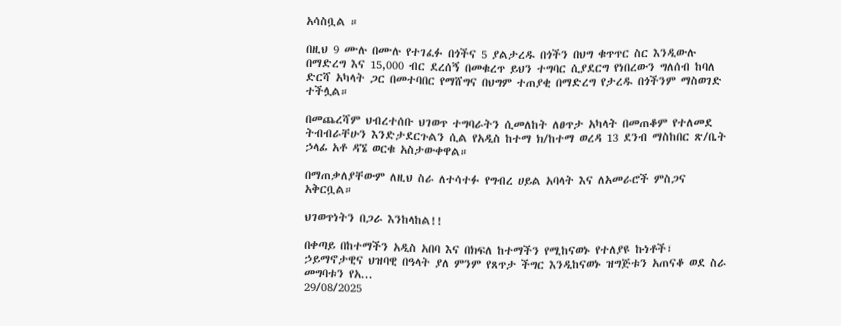አሳስቧል ።

በዚህ 9 ሙሉ በሙሉ የተገፈፉ በጎችና 5 ያልታረዱ በጎችን በህግ ቁጥጥር ስር እንዲውሉ በማድረግ እና 15,000 ብር ደረሰኝ በመቁረጥ ይህን ተግባር ሲያደርግ የነበረውን ግለሰብ ከባለ ድርሻ አካላት ጋር በመተባበር የማሸግና በህግም ተጠያቂ በማድረግ የታረዱ በጎችንም ማስወገድ ተችሏል።

በመጨረሻም ህብረተሰቡ ህገወጥ ተግባራትን ሲመለከት ለፀጥታ አካላት በመጠቆም የተለመደ ትብብራቸሁን እንድታደርጉልን ሲል የአዲስ ከተማ ክ/ከተማ ወረዳ 13 ደንብ ማስከበር ጽ/ቤት ኃላፊ አቶ ዳኜ ወርቁ አስታውቀዋል።

በማጠቃለያቸውም ለዚህ ስራ ለተሳተፉ የግብረ ሀይል አባላት እና ለአመራሮች ምስጋና አቅርቧል።

ህገወጥነትን በጋራ እንከላከል!!

በቀጣይ በከተማችን አዲስ አበባ እና በክፍለ ከተማችን የሚከናወኑ የተለያዩ ኩነቶች፣ ኃይማኖታዊና ህዝባዊ በዓላት ያለ ምንም የጸጥታ ችግር እንዲከናወኑ ዝግጅቱን አጠናቆ ወደ ስራ መግባቱን የአ...
29/08/2025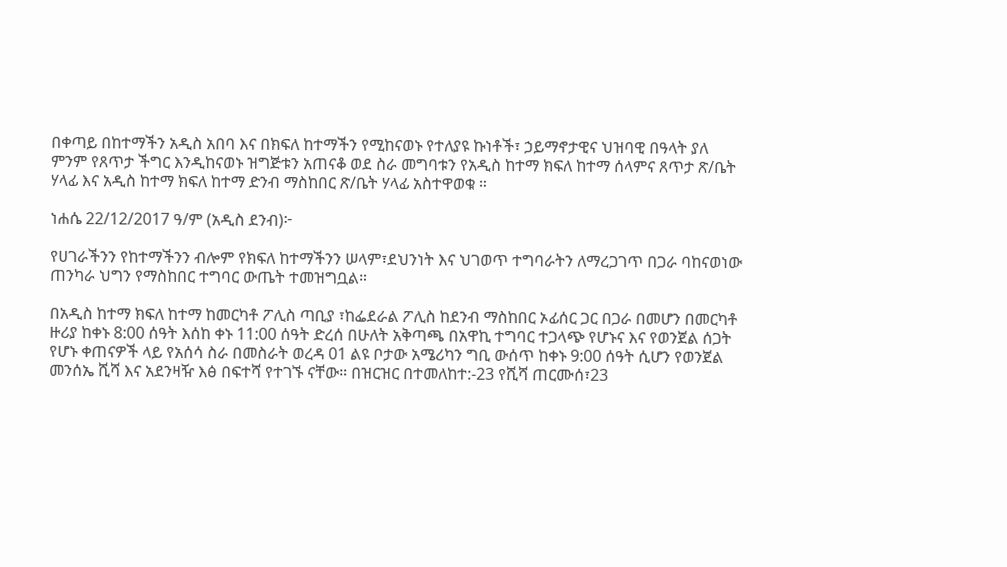በቀጣይ በከተማችን አዲስ አበባ እና በክፍለ ከተማችን የሚከናወኑ የተለያዩ ኩነቶች፣ ኃይማኖታዊና ህዝባዊ በዓላት ያለ ምንም የጸጥታ ችግር እንዲከናወኑ ዝግጅቱን አጠናቆ ወደ ስራ መግባቱን የአዲስ ከተማ ክፍለ ከተማ ሰላምና ጸጥታ ጽ/ቤት ሃላፊ እና አዲስ ከተማ ክፍለ ከተማ ድንብ ማስከበር ጽ/ቤት ሃላፊ አስተዋወቁ ።

ነሐሴ 22/12/2017 ዓ/ም (አዲስ ደንብ)፦

የሀገራችንን የከተማችንን ብሎም የክፍለ ከተማችንን ሠላም፣ደህንነት እና ህገወጥ ተግባራትን ለማረጋገጥ በጋራ ባከናወነው ጠንካራ ህግን የማስከበር ተግባር ውጤት ተመዝግቧል።

በአዲስ ከተማ ክፍለ ከተማ ከመርካቶ ፖሊስ ጣቢያ ፣ከፌደራል ፖሊስ ከደንብ ማስከበር ኦፊሰር ጋር በጋራ በመሆን በመርካቶ ዙሪያ ከቀኑ 8:00 ሰዓት እሰከ ቀኑ 11:00 ሰዓት ድረሰ በሁለት አቅጣጫ በአዋኪ ተግባር ተጋላጭ የሆኑና እና የወንጀል ሰጋት የሆኑ ቀጠናዎች ላይ የአሰሳ ስራ በመስራት ወረዳ 01 ልዩ ቦታው አሜሪካን ግቢ ውሰጥ ከቀኑ 9:00 ሰዓት ሲሆን የወንጀል መንሰኤ ሺሻ እና አደንዛዥ እፅ በፍተሻ የተገኙ ናቸው። በዝርዝር በተመለከተ:-23 የሺሻ ጠርሙሰ፣23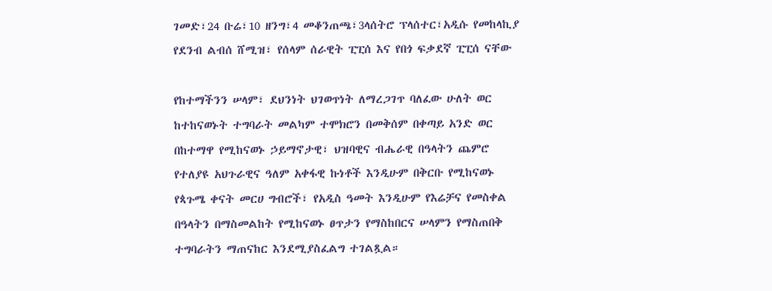ገመድ፣24 ቡሬ፣10 ዘንግ፣4 መቆንጠጫ፣3ላሰትሮ ፕላሰተር፣አዲሱ የመከላኪያ የደንብ ልብሰ ሸሚዝ፣ የሰላም ሰራዊት ፒፒሰ እና የበጎ ፍቃደኛ ፒፒሰ ናቸው

የከተማችንን ሠላም፣ ደህንነት ህገወጥነት ለማረጋገጥ ባለፈው ሁለት ወር ከተከናወኑት ተግባራት መልካም ተሞክሮን በመቅሰም በቀጣይ አንድ ወር በከተማዋ የሚከናወኑ ኃይማኖታዊ፣ ህዝባዊና ብሔራዊ በዓላትን ጨምሮ የተለያዩ አህጉራዊና ዓለም አቀፋዊ ኩነቶች እንዲሁም በቅርቡ የሚከናወኑ የጳጉሜ ቀናት መርሀ ግብሮች፣ የአዲስ ዓመት እንዲሁም የእሬቻና የመስቀል በዓላትን በማስመልከት የሚከናወኑ ፀጥታን የማስከበርና ሠላምን የማስጠበቅ ተግባራትን ማጠናከር እንደሚያስፈልግ ተገልጿል።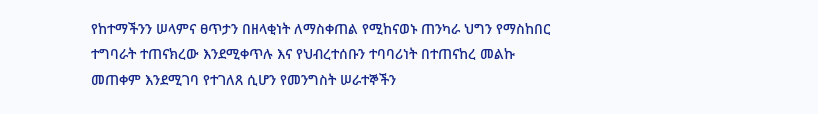የከተማችንን ሠላምና ፀጥታን በዘላቂነት ለማስቀጠል የሚከናወኑ ጠንካራ ህግን የማስከበር ተግባራት ተጠናክረው እንደሚቀጥሉ እና የህብረተሰቡን ተባባሪነት በተጠናከረ መልኩ መጠቀም እንደሚገባ የተገለጸ ሲሆን የመንግስት ሠራተኞችን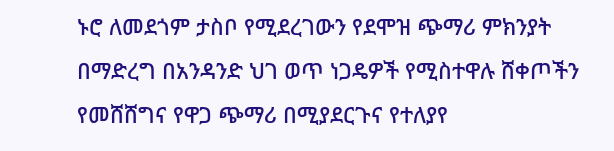ኑሮ ለመደጎም ታስቦ የሚደረገውን የደሞዝ ጭማሪ ምክንያት በማድረግ በአንዳንድ ህገ ወጥ ነጋዴዎች የሚስተዋሉ ሸቀጦችን የመሸሸግና የዋጋ ጭማሪ በሚያደርጉና የተለያየ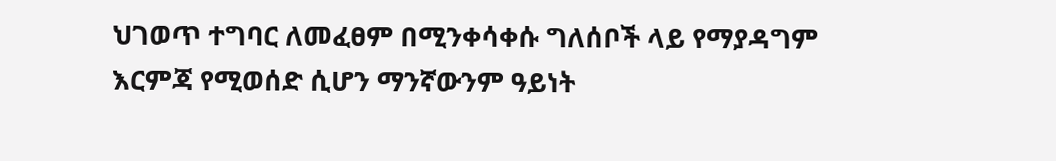ህገወጥ ተግባር ለመፈፀም በሚንቀሳቀሱ ግለሰቦች ላይ የማያዳግም እርምጃ የሚወሰድ ሲሆን ማንኛውንም ዓይነት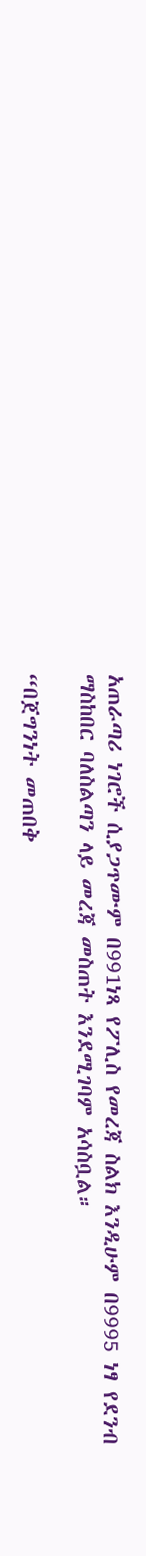አጠራጣሪ ነገሮች ሲያጋጥሙም በ991ነጻ የፖሊስ የመረጃ ስልክ እንዲሁም በ9995 ነፃ የደንብ ማስከበር ባለስልጣን ላይ መረጃ መስጠት እንደሚገባም አሳስቧል።

“በጀግንነት መጠበቅ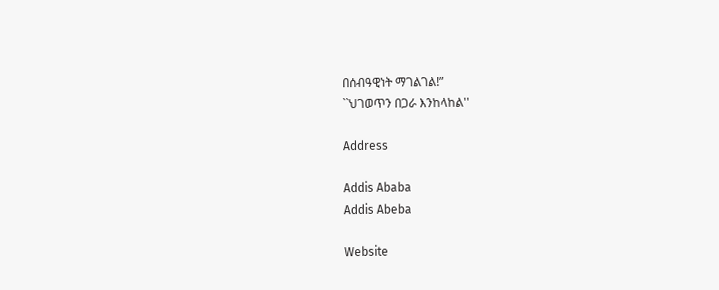በሰብዓዊነት ማገልገል!”
``ህገወጥን በጋራ እንከላከል''

Address

Addis Ababa
Addis Abeba

Website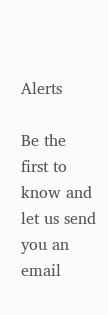Alerts

Be the first to know and let us send you an email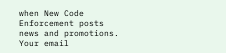when New Code Enforcement posts news and promotions. Your email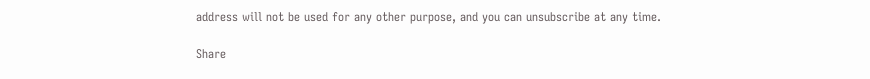address will not be used for any other purpose, and you can unsubscribe at any time.

Share